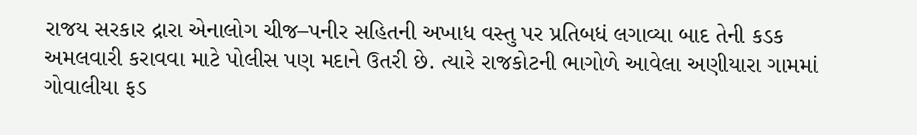રાજય સરકાર દ્રારા એનાલોગ ચીજ–પનીર સહિતની અખાધ વસ્તુ પર પ્રતિબધં લગાવ્યા બાદ તેની કડક અમલવારી કરાવવા માટે પોલીસ પણ મદાને ઉતરી છે. ત્યારે રાજકોટની ભાગોળે આવેલા અણીયારા ગામમાં ગોવાલીયા ફડ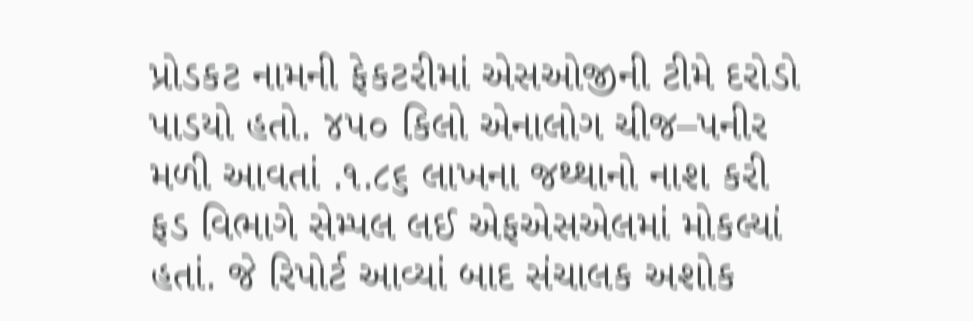પ્રોડકટ નામની ફેકટરીમાં એસઓજીની ટીમે દરોડો પાડયો હતો. ૪૫૦ કિલો એનાલોગ ચીજ–પનીર મળી આવતાં .૧.૮૬ લાખના જથ્થાનો નાશ કરી ફડ વિભાગે સેમ્પલ લઈ એફએસએલમાં મોકલ્યાં હતાં. જે રિપોર્ટ આવ્યાં બાદ સંચાલક અશોક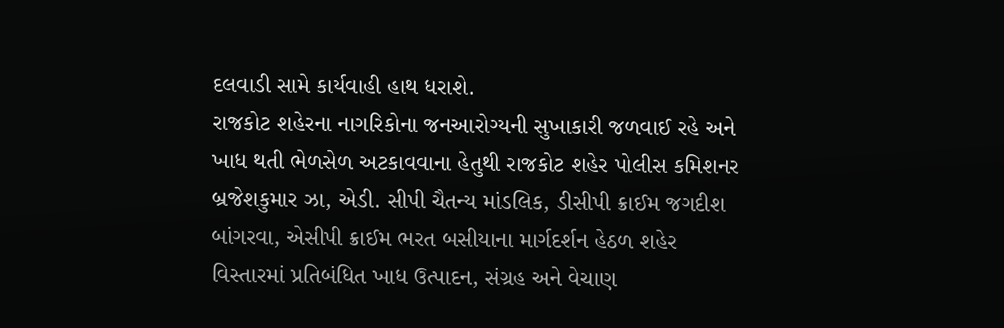દલવાડી સામે કાર્યવાહી હાથ ધરાશે.
રાજકોટ શહેરના નાગરિકોના જનઆરોગ્યની સુખાકારી જળવાઈ રહે અને ખાધ થતી ભેળસેળ અટકાવવાના હેતુથી રાજકોટ શહેર પોલીસ કમિશનર બ્રજેશકુમાર ઝા, એડી. સીપી ચૈતન્ય માંડલિક, ડીસીપી ક્રાઈમ જગદીશ બાંગરવા, એસીપી ક્રાઈમ ભરત બસીયાના માર્ગદર્શન હેઠળ શહેર વિસ્તારમાં પ્રતિબંધિત ખાધ ઉત્પાદન, સંગ્રહ અને વેચાણ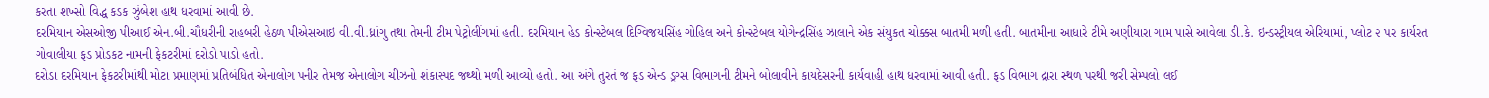કરતા શખ્સો વિદ્ધ કડક ઝુંબેશ હાથ ધરવામાં આવી છે.
દરમિયાન એસઓજી પીઆઈ એન.બી.ચૌધરીની રાહબરી હેઠળ પીએસઆઇ વી.વી.ધ્રાંગુ તથા તેમની ટીમ પેટ્રોલીંગમાં હતી. દરમિયાન હેડ કોન્સ્ટેબલ દિગ્વિજયસિંહ ગોહિલ અને કોન્સ્ટેબલ યોગેન્દ્રસિંહ ઝાલાને એક સંયુકત ચોક્કસ બાતમી મળી હતી. બાતમીના આધારે ટીમે અણીયારા ગામ પાસે આવેલા ડી.કે. ઇન્ડસ્ટ્રીયલ એરિયામાં, પ્લોટ ૨ પર કાર્યરત ગોવાલીયા ફડ પ્રોડકટ નામની ફેકટરીમાં દરોડો પાડો હતો.
દરોડા દરમિયાન ફેકટરીમાંથી મોટા પ્રમાણમાં પ્રતિબંધિત એનાલોગ પનીર તેમજ એનાલોગ ચીઝનો શંકાસ્પદ જથ્થો મળી આવ્યો હતો. આ અંગે તુરતં જ ફડ એન્ડ ડ્રગ્સ વિભાગની ટીમને બોલાવીને કાયદેસરની કાર્યવાહી હાથ ધરવામાં આવી હતી. ફડ વિભાગ દ્રારા સ્થળ પરથી જરી સેમ્પલો લઈ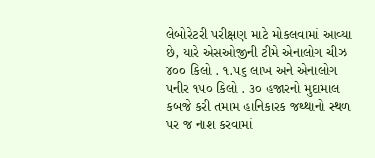લેબોરેટરી પરીક્ષણ માટે મોકલવામાં આવ્યા છે, યારે એસઓજીની ટીમે એનાલોગ ચીઝ ૪૦૦ કિલો . ૧.૫૬ લાખ અને એનાલોગ પનીર ૧૫૦ કિલો . ૩૦ હજારનો મુદામાલ કબજે કરી તમામ હાનિકારક જથ્થાનો સ્થળ પર જ નાશ કરવામાં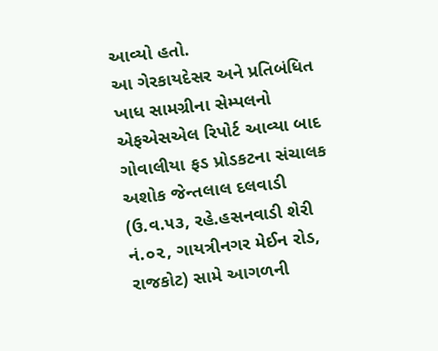આવ્યો હતો.
આ ગેરકાયદેસર અને પ્રતિબંધિત ખાધ સામગ્રીના સેમ્પલનો એફએસએલ રિપોર્ટ આવ્યા બાદ ગોવાલીયા ફડ પ્રોડકટના સંચાલક અશોક જેન્તલાલ દલવાડી (ઉ.વ.૫૩, રહે.હસનવાડી શેરી નં.૦૨, ગાયત્રીનગર મેઈન રોડ, રાજકોટ) સામે આગળની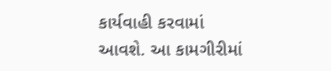કાર્યવાહી કરવામાં આવશે. આ કામગીરીમાં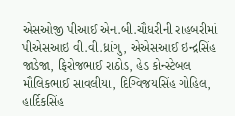એસઓજી પીઆઈ એન.બી.ચૌધરીની રાહબરીમાં પીએસઆઇ વી.વી.ધ્રાંગુ, એએસઆઈ ઇન્દ્રસિંહ જાડેજા, ફિરોજભાઈ રાઠોડ, હેડ કોન્સ્ટેબલ મૌલિકભાઈ સાવલીયા, દિગ્વિજયસિંહ ગોહિલ, હાર્દિકસિંહ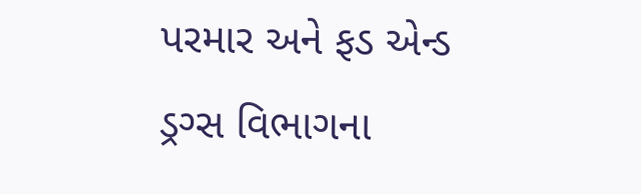પરમાર અને ફડ એન્ડ ડ્રગ્સ વિભાગના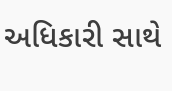અધિકારી સાથે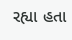રહ્યા હતા